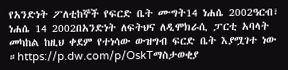የአንድነት ፖለቲከኞች የፍርድ ቤት ሙግት14 ነሐሴ 2002ዓርብ፣ ነሐሴ 14 2002በአንድነት ለፍትህና ለዲሞክራሲ ፓርቲ አባላት መካከል ከዚህ ቀደም የተነሳው ውዝግብ ፍርድ ቤት እያሟገተ ነው ።https://p.dw.com/p/OskTማስታወቂያ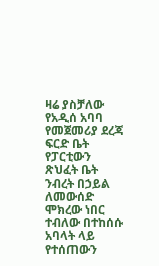ዛሬ ያስቻለው የአዲሰ አባባ የመጀመሪያ ደረጃ ፍርድ ቤት የፓርቲውን ጽህፈት ቤት ንብረት በኃይል ለመውሰድ ሞክረው ነበር ተብለው በተከሰሱ አባላት ላይ የተሰጠውን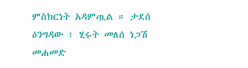ምስክርነት አዳምጧል ። ታደሰ ዕንግዳው ፣ ሂሩት መለሰ ነጋሽ መሐመድ